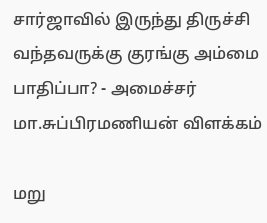சார்ஜாவில் இருந்து திருச்சி வந்தவருக்கு குரங்கு அம்மை பாதிப்பா? - அமைச்சர் மா.சுப்பிரமணியன் விளக்கம்

மறு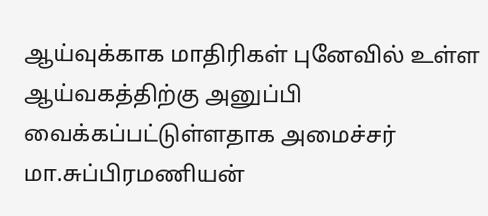ஆய்வுக்காக மாதிரிகள் புனேவில் உள்ள ஆய்வகத்திற்கு அனுப்பி வைக்கப்பட்டுள்ளதாக அமைச்சர் மா.சுப்பிரமணியன்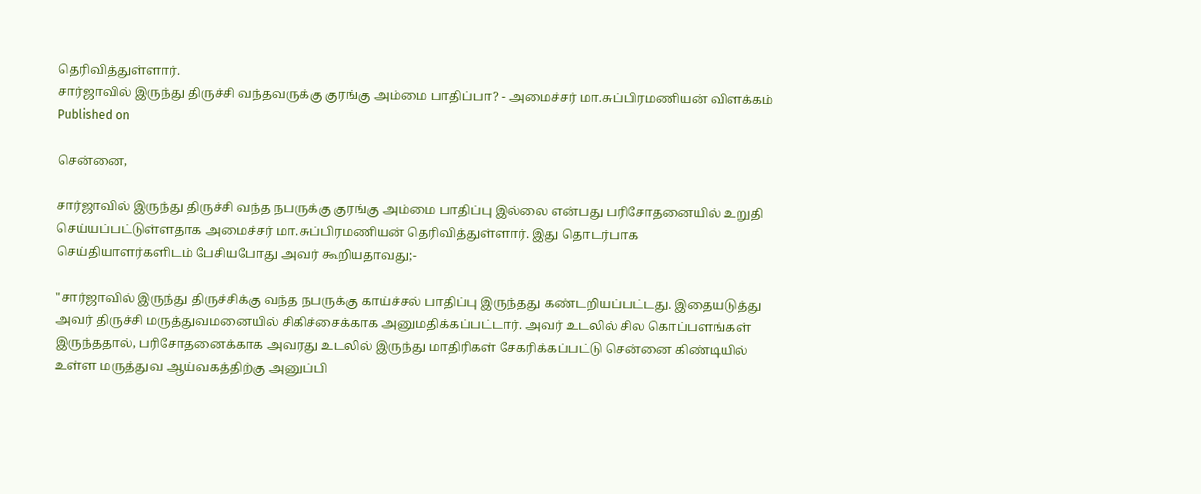தெரிவித்துள்ளார்.
சார்ஜாவில் இருந்து திருச்சி வந்தவருக்கு குரங்கு அம்மை பாதிப்பா? - அமைச்சர் மா.சுப்பிரமணியன் விளக்கம்
Published on

சென்னை,

சார்ஜாவில் இருந்து திருச்சி வந்த நபருக்கு குரங்கு அம்மை பாதிப்பு இல்லை என்பது பரிசோதனையில் உறுதி செய்யப்பட்டுள்ளதாக அமைச்சர் மா.சுப்பிரமணியன் தெரிவித்துள்ளார். இது தொடர்பாக செய்தியாளர்களிடம் பேசியபோது அவர் கூறியதாவது;-

"சார்ஜாவில் இருந்து திருச்சிக்கு வந்த நபருக்கு காய்ச்சல் பாதிப்பு இருந்தது கண்டறியப்பட்டது. இதையடுத்து அவர் திருச்சி மருத்துவமனையில் சிகிச்சைக்காக அனுமதிக்கப்பட்டார். அவர் உடலில் சில கொப்பளங்கள் இருந்ததால், பரிசோதனைக்காக அவரது உடலில் இருந்து மாதிரிகள் சேகரிக்கப்பட்டு சென்னை கிண்டியில் உள்ள மருத்துவ ஆய்வகத்திற்கு அனுப்பி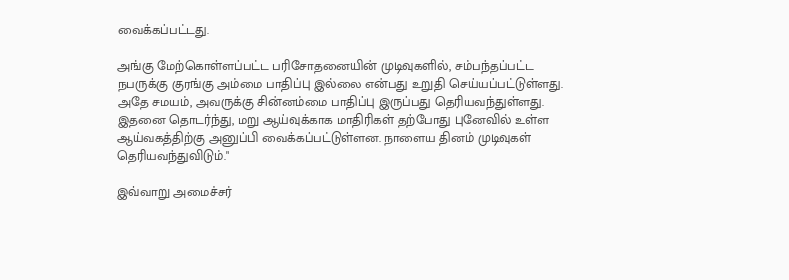வைக்கப்பட்டது.

அங்கு மேற்கொள்ளப்பட்ட பரிசோதனையின் முடிவுகளில், சம்பந்தப்பட்ட நபருக்கு குரங்கு அம்மை பாதிப்பு இல்லை என்பது உறுதி செய்யப்பட்டுள்ளது. அதே சமயம், அவருக்கு சின்னம்மை பாதிப்பு இருப்பது தெரியவந்துள்ளது. இதனை தொடர்ந்து, மறு ஆய்வுக்காக மாதிரிகள் தற்போது புனேவில் உள்ள ஆய்வகத்திற்கு அனுப்பி வைக்கப்பட்டுள்ளன. நாளைய தினம் முடிவுகள் தெரியவந்துவிடும்."

இவ்வாறு அமைச்சர்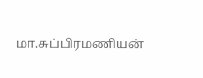மா.சுப்பிரமணியன்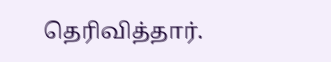தெரிவித்தார்.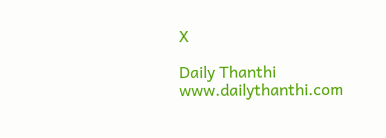X

Daily Thanthi
www.dailythanthi.com